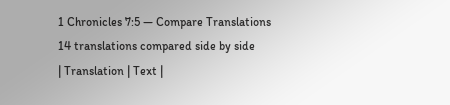1 Chronicles 7:5 — Compare Translations
14 translations compared side by side
| Translation | Text |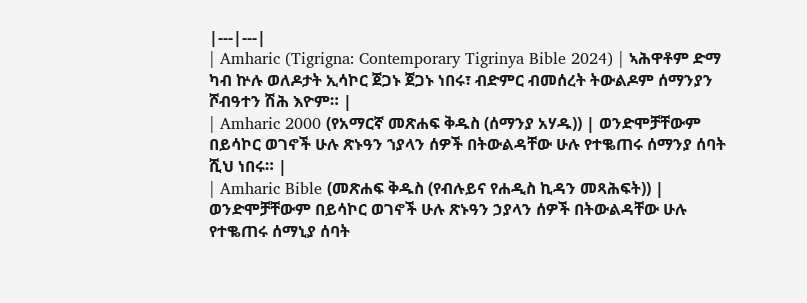|---|---|
| Amharic (Tigrigna: Contemporary Tigrinya Bible 2024) | ኣሕዋቶም ድማ ካብ ኵሉ ወለዶታት ኢሳኮር ጀጋኑ ጀጋኑ ነበሩ፣ ብድምር ብመሰረት ትውልዶም ሰማንያን ሾብዓተን ሽሕ እዮም። |
| Amharic 2000 (የአማርኛ መጽሐፍ ቅዱስ (ሰማንያ አሃዱ)) | ወንድሞቻቸውም በይሳኮር ወገኖች ሁሉ ጽኑዓን ኀያላን ሰዎች በትውልዳቸው ሁሉ የተቈጠሩ ሰማንያ ሰባት ሺህ ነበሩ። |
| Amharic Bible (መጽሐፍ ቅዱስ (የብሉይና የሐዲስ ኪዳን መጻሕፍት)) | ወንድሞቻቸውም በይሳኮር ወገኖች ሁሉ ጽኑዓን ኃያላን ሰዎች በትውልዳቸው ሁሉ የተቈጠሩ ሰማኒያ ሰባት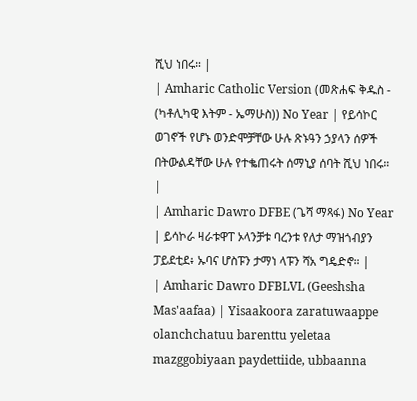ሺህ ነበሩ። |
| Amharic Catholic Version (መጽሐፍ ቅዱስ - (ካቶሊካዊ እትም - ኤማሁስ)) No Year | የይሳኮር ወገኖች የሆኑ ወንድሞቻቸው ሁሉ ጽኑዓን ኃያላን ሰዎች በትውልዳቸው ሁሉ የተቈጠሩት ሰማኒያ ሰባት ሺህ ነበሩ። |
| Amharic Dawro DFBE (ጌሻ ማጻፋ) No Year | ይሳኮራ ዛራቱዋፐ ኦላንቻቱ ባረንቱ የለታ ማዝጎብያን ፓይደቲደ፥ ኡባና ሆስፑን ታማነ ላፑን ሻአ ግዴድኖ። |
| Amharic Dawro DFBLVL (Geeshsha Mas'aafaa) | Yisaakoora zaratuwaappe olanchchatuu barenttu yeletaa mazggobiyaan paydettiide, ubbaanna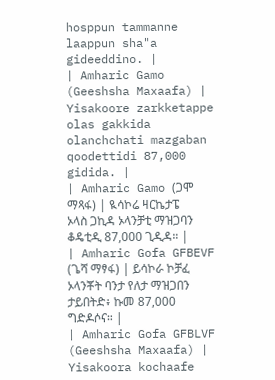hosppun tammanne laappun sha"a gideeddino. |
| Amharic Gamo (Geeshsha Maxaafa) | Yisakoore zarkketappe olas gakkida olanchchati mazgaban qoodettidi 87,000 gidida. |
| Amharic Gamo (ጋሞ ማጻፋ) | ዪሳኮሬ ዛርኬታፔ ኦላስ ጋኪዳ ኦላንቻቲ ማዝጋባን ቆዴቲዲ 87,000 ጊዲዳ። |
| Amharic Gofa GFBEVF (ጌሻ ማፃፋ) | ይሳኮራ ኮቻፈ ኦላንቾት ባንታ የለታ ማዝጋበን ታይበትድ፥ ኩመ 87,000 ግድዶሶና። |
| Amharic Gofa GFBLVF (Geeshsha Maxaafa) | Yisakoora kochaafe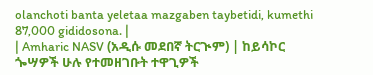olanchoti banta yeletaa mazgaben taybetidi, kumethi 87,000 gididosona. |
| Amharic NASV (አዲሱ መደበኛ ትርጒም) | ከይሳኮር ጐሣዎች ሁሉ የተመዘገቡት ተዋጊዎች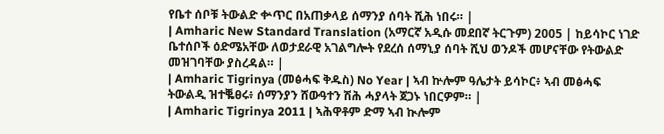የቤተ ሰቦቹ ትውልድ ቍጥር በአጠቃላይ ሰማንያ ሰባት ሺሕ ነበሩ። |
| Amharic New Standard Translation (አማርኛ አዲሱ መደበኛ ትርጉም) 2005 | ከይሳኮር ነገድ ቤተሰቦች ዕድሜአቸው ለወታደራዊ አገልግሎት የደረሰ ሰማኒያ ሰባት ሺህ ወንዶች መሆናቸው የትውልድ መዝገባቸው ያስረዳል። |
| Amharic Tigrinya (መፅሓፍ ቅዱስ) No Year | ኣብ ኵሎም ዓሌታት ይሳኮር፥ ኣብ መፅሓፍ ትውልዲ ዝተቘፀሩ፥ ሰማንያን ሸውዓተን ሽሕ ሓያላት ጀጋኑ ነበርዎም። |
| Amharic Tigrinya 2011 | ኣሕዋቶም ድማ ኣብ ኲሎም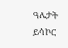ዓሌታት ይሳኮር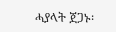ሓያላት ጀጋኑ፡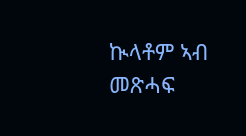ኲላቶም ኣብ መጽሓፍ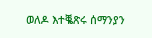ወለዶ እተቘጽሩ ሰማንያን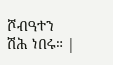ሾብዓተን ሽሕ ነበሩ። |